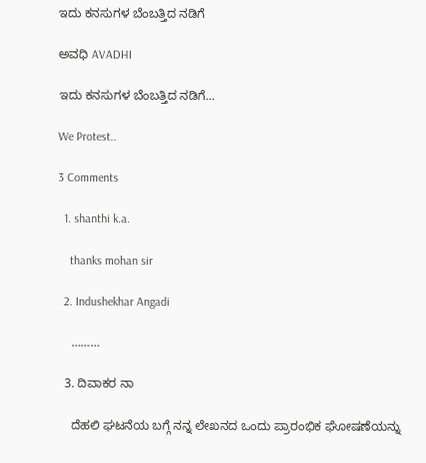ಇದು ಕನಸುಗಳ ಬೆಂಬತ್ತಿದ ನಡಿಗೆ‍

ಅವಧಿ AVADHI

ಇದು ಕನಸುಗಳ ಬೆಂಬತ್ತಿದ ನಡಿಗೆ...

We Protest..

3 Comments

  1. shanthi k.a.

    thanks mohan sir

  2. Indushekhar Angadi

    ………

  3. ದಿವಾಕರ ನಾ

    ದೆಹಲಿ ಘಟನೆಯ ಬಗ್ಗೆ ನನ್ನ ಲೇಖನದ ಒಂದು ಪ್ರಾರಂಭಿಕ ಘೋಷಣೆಯನ್ನು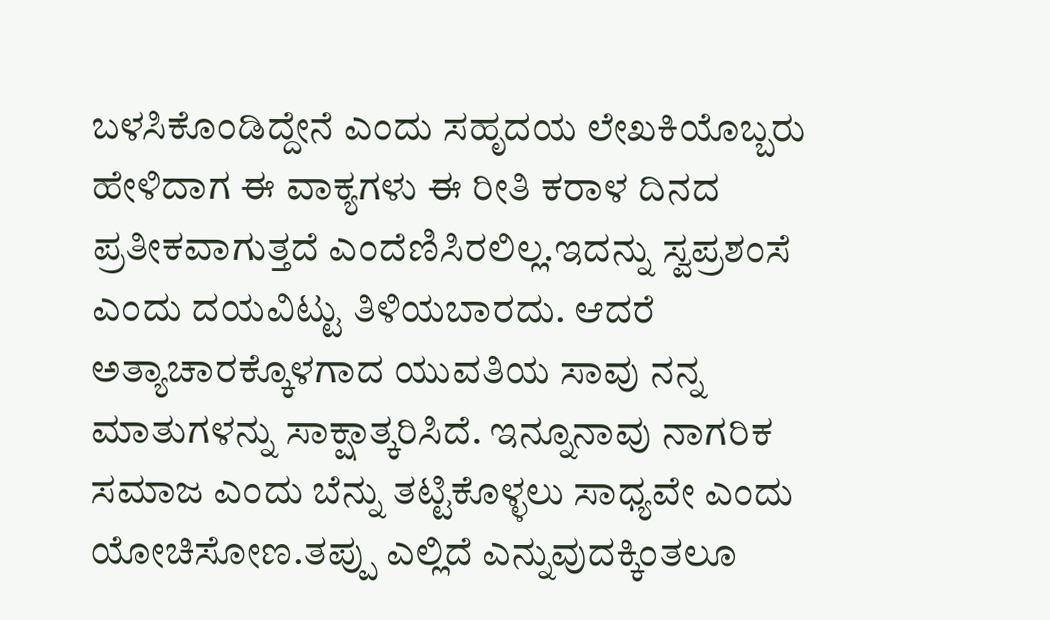ಬಳಸಿಕೊಂಡಿದ್ದೇನೆ ಎಂದು ಸಹೃದಯ ಲೇಖಕಿಯೊಬ್ಬರು ಹೇಳಿದಾಗ ಈ ವಾಕ್ಯಗಳು ಈ ರೀತಿ ಕರಾಳ ದಿನದ ಪ್ರತೀಕವಾಗುತ್ತದೆ ಎಂದೆಣಿಸಿರಲಿಲ್ಲ.ಇದನ್ನು ಸ್ವಪ್ರಶಂಸೆ ಎಂದು ದಯವಿಟ್ಟು ತಿಳಿಯಬಾರದು. ಆದರೆ ಅತ್ಯಾಚಾರಕ್ಕೊಳಗಾದ ಯುವತಿಯ ಸಾವು ನನ್ನ ಮಾತುಗಳನ್ನು ಸಾಕ್ಷಾತ್ಕರಿಸಿದೆ. ಇನ್ನೂನಾವು ನಾಗರಿಕ ಸಮಾಜ ಎಂದು ಬೆನ್ನು ತಟ್ಟಿಕೊಳ್ಳಲು ಸಾಧ್ಯವೇ ಎಂದು ಯೋಚಿಸೋಣ.ತಪ್ಪು ಎಲ್ಲಿದೆ ಎನ್ನುವುದಕ್ಕಿಂತಲೂ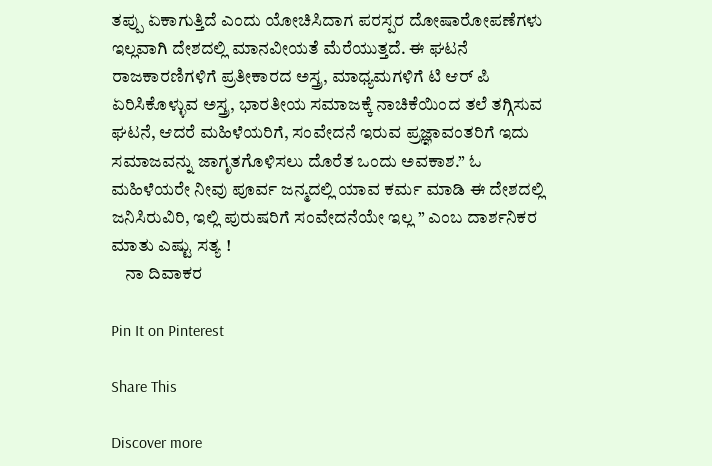ತಪ್ಪು ಏಕಾಗುತ್ತಿದೆ ಎಂದು ಯೋಚಿಸಿದಾಗ ಪರಸ್ಪರ ದೋಷಾರೋಪಣೆಗಳು ಇಲ್ಲವಾಗಿ ದೇಶದಲ್ಲಿ ಮಾನವೀಯತೆ ಮೆರೆಯುತ್ತದೆ. ಈ ಘಟನೆ ರಾಜಕಾರಣಿಗಳಿಗೆ ಪ್ರತೀಕಾರದ ಅಸ್ತ್ರ, ಮಾಧ್ಯಮಗಳಿಗೆ ಟಿ ಆರ್ ಪಿ ಏರಿಸಿಕೊಳ್ಳುವ ಅಸ್ತ್ರ, ಭಾರತೀಯ ಸಮಾಜಕ್ಕೆ ನಾಚಿಕೆಯಿಂದ ತಲೆ ತಗ್ಗಿಸುವ ಘಟನೆ, ಆದರೆ ಮಹಿಳೆಯರಿಗೆ, ಸಂವೇದನೆ ಇರುವ ಪ್ರಜ್ಞಾವಂತರಿಗೆ ಇದು ಸಮಾಜವನ್ನು ಜಾಗೃತಗೊಳಿಸಲು ದೊರೆತ ಒಂದು ಅವಕಾಶ.” ಓ ಮಹಿಳೆಯರೇ ನೀವು ಪೂರ್ವ ಜನ್ಮದಲ್ಲಿ ಯಾವ ಕರ್ಮ ಮಾಡಿ ಈ ದೇಶದಲ್ಲಿ ಜನಿಸಿರುವಿರಿ, ಇಲ್ಲಿ ಪುರುಷರಿಗೆ ಸಂವೇದನೆಯೇ ಇಲ್ಲ ” ಎಂಬ ದಾರ್ಶನಿಕರ ಮಾತು ಎಷ್ಟು ಸತ್ಯ !
    ನಾ ದಿವಾಕರ

Pin It on Pinterest

Share This

Discover more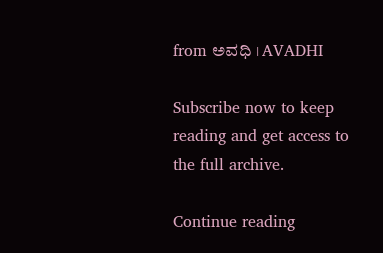from ಅವಧಿ । AVADHI

Subscribe now to keep reading and get access to the full archive.

Continue reading